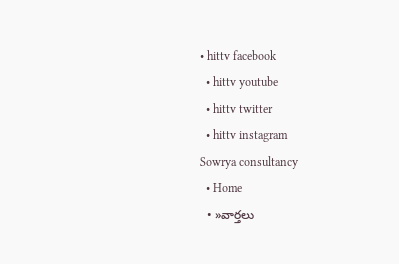• hittv facebook
  • hittv youtube
  • hittv twitter
  • hittv instagram
Sowrya consultancy
  • Home
  • »వార్తలు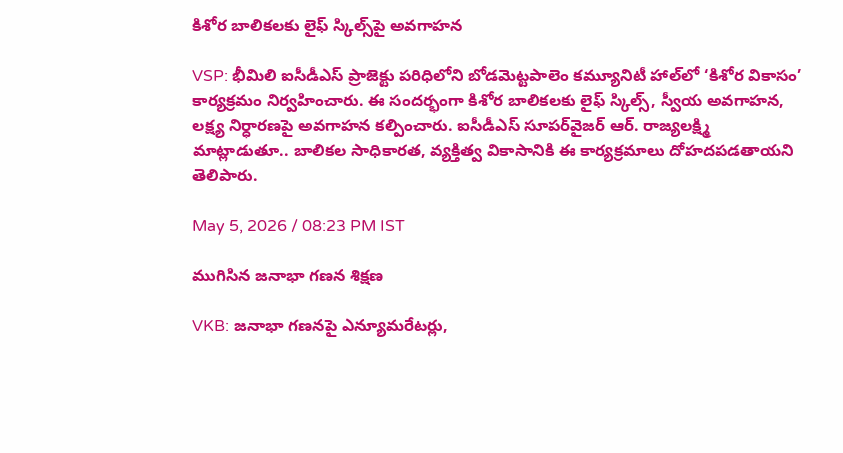కిశోర బాలికలకు లైఫ్ స్కిల్స్‌పై అవగాహన

VSP: భీమిలి ఐసీడీఎస్ ప్రాజెక్టు పరిధిలోని బోడమెట్టపాలెం కమ్యూనిటీ హాల్‌లో ‘కిశోర వికాసం’ కార్యక్రమం నిర్వహించారు. ఈ సందర్భంగా కిశోర బాలికలకు లైఫ్ స్కిల్స్, స్వీయ అవగాహన, లక్ష్య నిర్ధారణపై అవగాహన కల్పించారు. ఐసీడీఎస్ సూపర్‌వైజర్ ఆర్. రాజ్యలక్ష్మి మాట్లాడుతూ.. బాలికల సాధికారత, వ్యక్తిత్వ వికాసానికి ఈ కార్యక్రమాలు దోహదపడతాయని తెలిపారు.

May 5, 2026 / 08:23 PM IST

ముగిసిన జనాభా గణన శిక్షణ

VKB: జనాభా గణనపై ఎన్యూమరేటర్లు,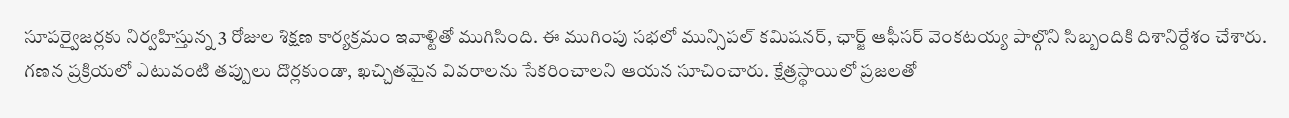సూపర్వైజర్లకు నిర్వహిస్తున్న 3 రోజుల శిక్షణ కార్యక్రమం ఇవాళ్టితో ముగిసింది. ఈ ముగింపు సభలో మున్సిపల్ కమిషనర్, ఛార్జ్ ఆఫీసర్ వెంకటయ్య పాల్గొని సిబ్బందికి దిశానిర్దేశం చేశారు. గణన ప్రక్రియలో ఎటువంటి తప్పులు దొర్లకుండా, ఖచ్చితమైన వివరాలను సేకరించాలని ఆయన సూచించారు. క్షేత్రస్థాయిలో ప్రజలతో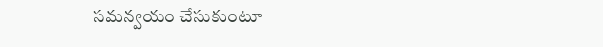సమన్వయం చేసుకుంటూ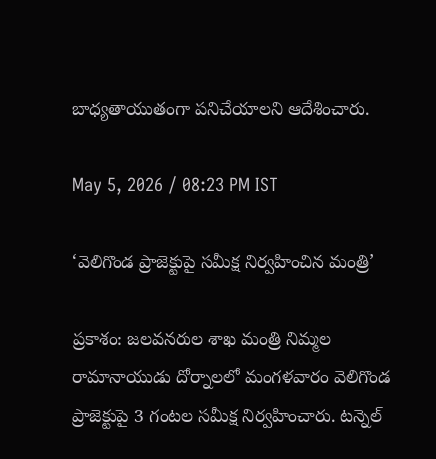బాధ్యతాయుతంగా పనిచేయాలని ఆదేశించారు.

May 5, 2026 / 08:23 PM IST

‘వెలిగొండ ప్రాజెక్టుపై సమీక్ష నిర్వహించిన మంత్రి’

ప్రకాశం: జలవనరుల శాఖ మంత్రి నిమ్మల రామానాయుడు దోర్నాలలో మంగళవారం వెలిగొండ ప్రాజెక్టుపై 3 గంటల సమీక్ష నిర్వహించారు. టన్నెల్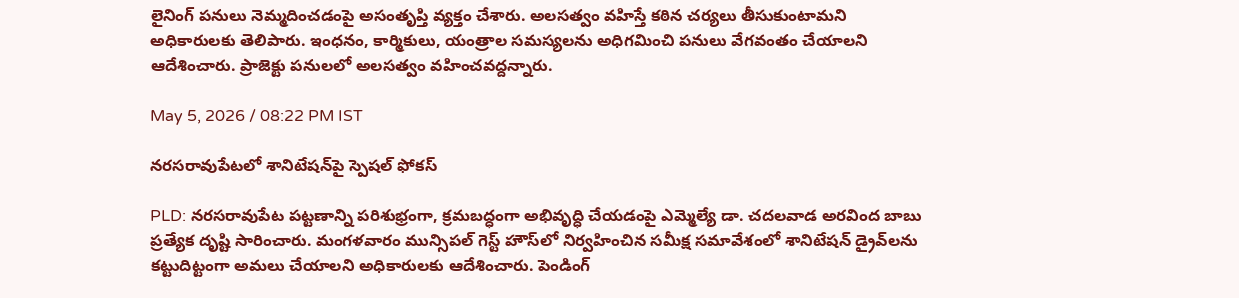లైనింగ్ పనులు నెమ్మదించడంపై అసంతృప్తి వ్యక్తం చేశారు. అలసత్వం వహిస్తే కఠిన చర్యలు తీసుకుంటామని అధికారులకు తెలిపారు. ఇంధనం, కార్మికులు, యంత్రాల సమస్యలను అధిగమించి పనులు వేగవంతం చేయాలని ఆదేశించారు. ప్రాజెక్టు పనులలో అలసత్వం వహించవద్దన్నారు.

May 5, 2026 / 08:22 PM IST

నరసరావుపేటలో శానిటేషన్‌పై స్పెషల్ ఫోకస్

PLD: నరసరావుపేట పట్టణాన్ని పరిశుభ్రంగా, క్రమబద్ధంగా అభివృద్ధి చేయడంపై ఎమ్మెల్యే డా. చదలవాడ అరవింద బాబు ప్రత్యేక దృష్టి సారించారు. మంగళవారం మున్సిపల్ గెస్ట్ హౌస్‌లో నిర్వహించిన సమీక్ష సమావేశంలో శానిటేషన్ డ్రైవ్‌లను కట్టుదిట్టంగా అమలు చేయాలని అధికారులకు ఆదేశించారు. పెండింగ్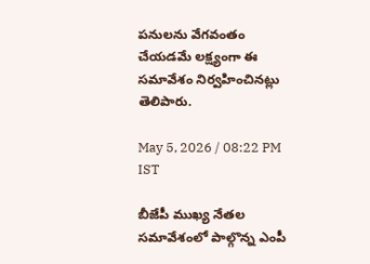పనులను వేగవంతం చేయడమే లక్ష్యంగా ఈ సమావేశం నిర్వహించినట్లు తెలిపారు.

May 5, 2026 / 08:22 PM IST

బీజేపీ ముఖ్య నేతల సమావేశంలో పాల్గొన్న ఎంపీ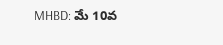MHBD: మే 10వ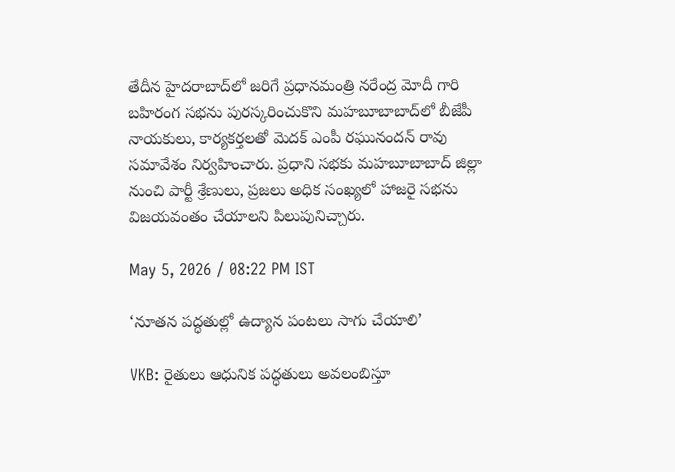తేదీన హైదరాబాద్‌లో జరిగే ప్రధానమంత్రి నరేంద్ర మోదీ గారి బహిరంగ సభను పురస్కరించుకొని మహబూబాబాద్‌లో బీజేపీ నాయకులు, కార్యకర్తలతో మెదక్ ఎంపీ రఘునందన్ రావు సమావేశం నిర్వహించారు. ప్రధాని సభకు మహబూబాబాద్ జిల్లా నుంచి పార్టీ శ్రేణులు, ప్రజలు అధిక సంఖ్యలో హాజరై సభను విజయవంతం చేయాలని పిలుపునిచ్చారు.

May 5, 2026 / 08:22 PM IST

‘నూతన పద్ధతుల్లో ఉద్యాన పంటలు సాగు చేయాలి’

VKB: రైతులు ఆధునిక పద్ధతులు అవలంబిస్తూ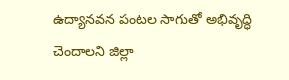ఉద్యానవన పంటల సాగుతో అభివృద్ధి చెందాలని జిల్లా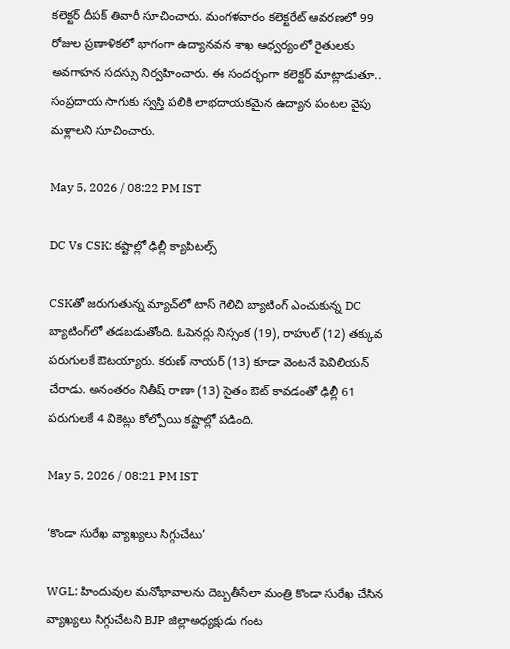కలెక్టర్ దీపక్ తివారీ సూచించారు. మంగళవారం కలెక్టరేట్ ఆవరణలో 99 రోజుల ప్రణాళికలో భాగంగా ఉద్యానవన శాఖ ఆధ్వర్యంలో రైతులకు అవగాహన సదస్సు నిర్వహించారు. ఈ సందర్భంగా కలెక్టర్ మాట్లాడుతూ.. సంప్రదాయ సాగుకు స్వస్తి పలికి లాభదాయకమైన ఉద్యాన పంటల వైపు మళ్లాలని సూచించారు.

May 5, 2026 / 08:22 PM IST

DC Vs CSK: కష్టాల్లో ఢిల్లీ క్యాపిటల్స్

CSKతో జరుగుతున్న మ్యాచ్‌లో టాస్ గెలిచి బ్యాటింగ్ ఎంచుకున్న DC బ్యాటింగ్‌లో తడబడుతోంది. ఓపెనర్లు నిస్సంక (19), రాహుల్ (12) తక్కువ పరుగులకే ఔటయ్యారు. కరుణ్ నాయర్ (13) కూడా వెంటనే పెవిలియన్ చేరాడు. అనంతరం నితీష్ రాణా (13) సైతం ఔట్ కావడంతో ఢిల్లీ 61 పరుగులకే 4 వికెట్లు కోల్పోయి కష్టాల్లో పడింది.

May 5, 2026 / 08:21 PM IST

‘కొండా సురేఖ వ్యాఖ్యలు సిగ్గుచేటు’

WGL: హిందువుల మనోభావాలను దెబ్బతీసేలా మంత్రి కొండా సురేఖ చేసిన వ్యాఖ్యలు సిగ్గుచేటని BJP జిల్లాఅధ్యక్షుడు గంట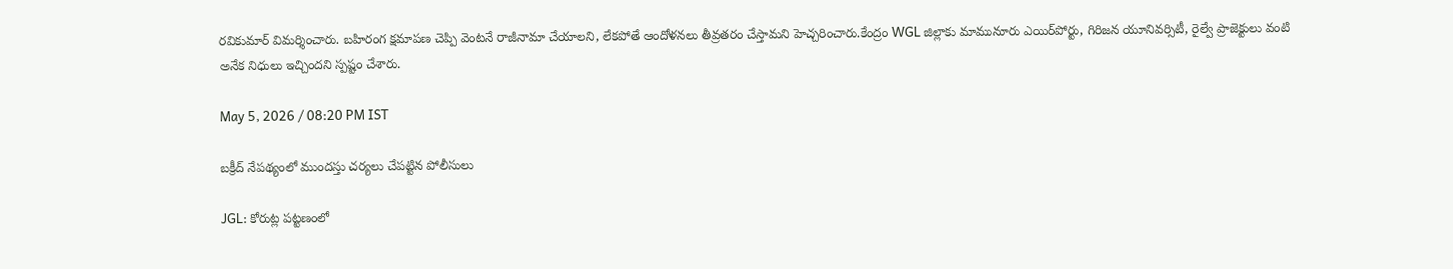రవికుమార్ విమర్శించారు. బహిరంగ క్షమాపణ చెప్పి వెంటనే రాజీనామా చేయాలని, లేకపోతే ఆందోళనలు తీవ్రతరం చేస్తామని హెచ్చరించారు.కేంద్రం WGL జిల్లాకు మామునూరు ఎయిర్‌పోర్టు, గిరిజన యూనివర్సిటీ, రైల్వే ప్రాజెక్టులు వంటి అనేక నిధులు ఇచ్చిందని స్పష్టం చేశారు.

May 5, 2026 / 08:20 PM IST

బక్రీద్ నేపథ్యంలో ముందస్తు చర్యలు చేపట్టిన పోలీసులు

JGL: కోరుట్ల పట్టణంలో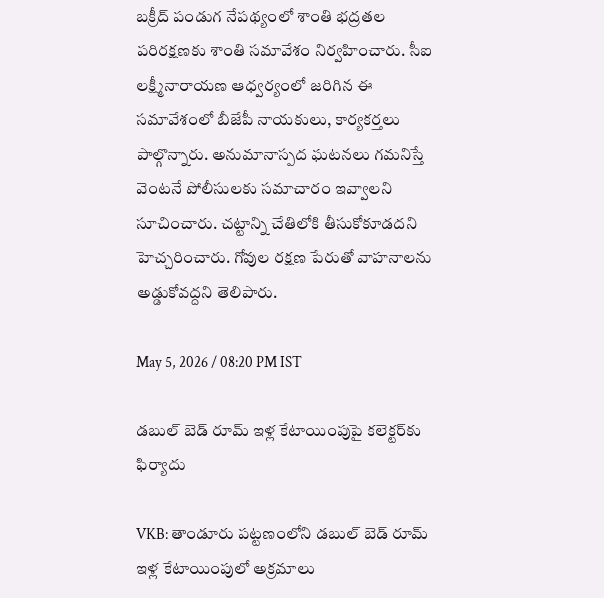బక్రీద్ పండుగ నేపథ్యంలో శాంతి భద్రతల పరిరక్షణకు శాంతి సమావేశం నిర్వహించారు. సీఐ లక్ష్మీనారాయణ ఆధ్వర్యంలో జరిగిన ఈ సమావేశంలో బీజేపీ నాయకులు, కార్యకర్తలు పాల్గొన్నారు. అనుమానాస్పద ఘటనలు గమనిస్తే వెంటనే పోలీసులకు సమాచారం ఇవ్వాలని సూచించారు. చట్టాన్ని చేతిలోకి తీసుకోకూడదని హెచ్చరించారు. గోవుల రక్షణ పేరుతో వాహనాలను అడ్డుకోవద్దని తెలిపారు.

May 5, 2026 / 08:20 PM IST

డబుల్ బెడ్ రూమ్ ఇళ్ల కేటాయింపుపై కలెక్టర్‌కు ఫిర్యాదు

VKB: తాండూరు పట్టణంలోని డబుల్ బెడ్ రూమ్ ఇళ్ల కేటాయింపులో అక్రమాలు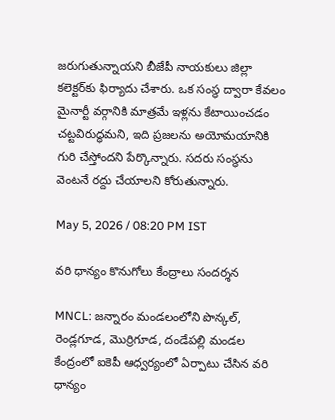జరుగుతున్నాయని బీజేపీ నాయకులు జిల్లా కలెక్టర్‌కు ఫిర్యాదు చేశారు. ఒక సంస్థ ద్వారా కేవలం మైనార్టీ వర్గానికి మాత్రమే ఇళ్లను కేటాయించడం చట్టవిరుద్ధమని, ఇది ప్రజలను అయోమయానికి గురి చేస్తోందని పేర్కొన్నారు. సదరు సంస్థను వెంటనే రద్దు చేయాలని కోరుతున్నారు.

May 5, 2026 / 08:20 PM IST

వరి ధాన్యం కొనుగోలు కేంద్రాలు సందర్శన

MNCL: జన్నారం మండలంలోని పొన్కల్, రెండ్లగూడ, మొర్రిగూడ, దండేపల్లి మండల కేంద్రంలో ఐకెపీ ఆధ్వర్యంలో ఏర్పాటు చేసిన వరి ధాన్యం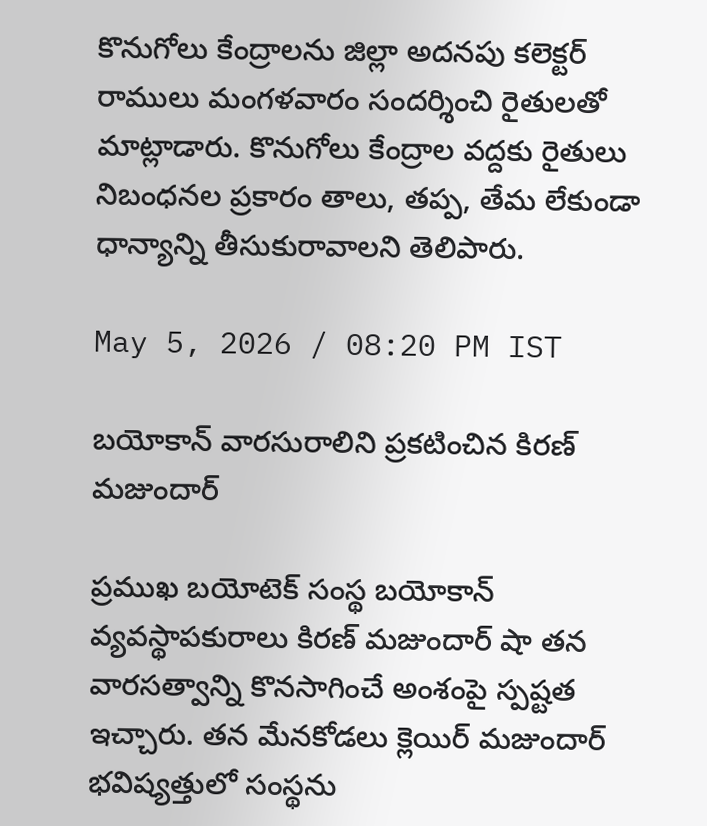కొనుగోలు కేంద్రాలను జిల్లా అదనపు కలెక్టర్ రాములు మంగళవారం సందర్శించి రైతులతో మాట్లాడారు. కొనుగోలు కేంద్రాల వద్దకు రైతులు నిబంధనల ప్రకారం తాలు, తప్ప, తేమ లేకుండా ధాన్యాన్ని తీసుకురావాలని తెలిపారు.

May 5, 2026 / 08:20 PM IST

బయోకాన్ వారసురాలిని ప్రకటించిన కిరణ్ మజుందార్

ప్రముఖ బయోటెక్ సంస్థ బయోకాన్ వ్యవస్థాపకురాలు కిరణ్ మజుందార్ షా తన వారసత్వాన్ని కొనసాగించే అంశంపై స్పష్టత ఇచ్చారు. తన మేనకోడలు క్లెయిర్ మజుందార్ భవిష్యత్తులో సంస్థను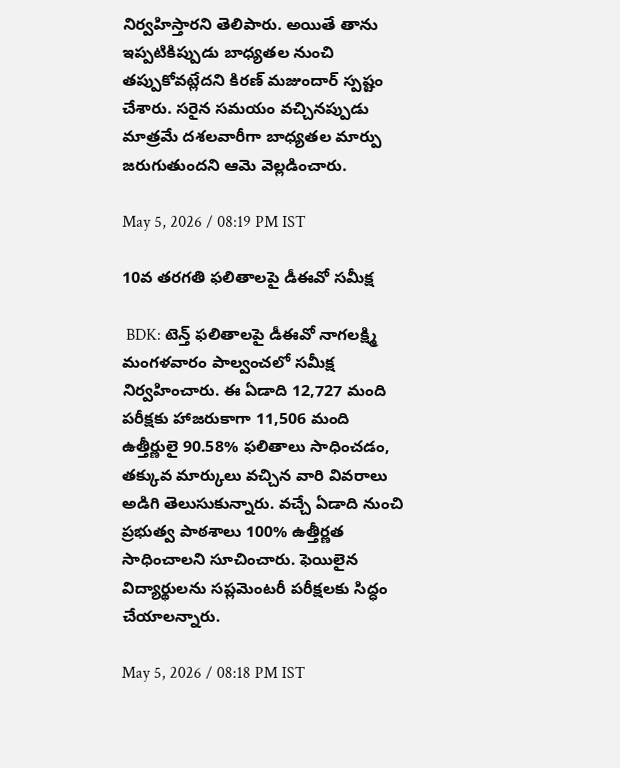నిర్వహిస్తారని తెలిపారు. అయితే తాను ఇప్పటికిప్పుడు బాధ్యతల నుంచి తప్పుకోవట్లేదని కిరణ్ మజుందార్ స్పష్టం చేశారు. సరైన సమయం వచ్చినప్పుడు మాత్రమే దశలవారీగా బాధ్యతల మార్పు జరుగుతుందని ఆమె వెల్లడించారు.

May 5, 2026 / 08:19 PM IST

10వ తరగతి ఫలితాలపై డీఈవో సమీక్ష

 BDK: టెన్త్ ఫలితాలపై డీఈవో నాగలక్ష్మి మంగళవారం పాల్వంచలో సమీక్ష నిర్వహించారు. ఈ ఏడాది 12,727 మంది పరీక్షకు హాజరుకాగా 11,506 మంది ఉత్తీర్ణులై 90.58% ఫలితాలు సాధించడం, తక్కువ మార్కులు వచ్చిన వారి వివరాలు అడిగి తెలుసుకున్నారు. వచ్చే ఏడాది నుంచి ప్రభుత్వ పాఠశాలు 100% ఉత్తీర్ణత సాధించాలని సూచించారు. ఫెయిలైన విద్యార్థులను సప్లమెంటరీ పరీక్షలకు సిద్ధం చేయాలన్నారు.

May 5, 2026 / 08:18 PM IST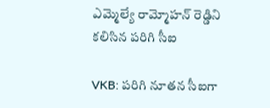ఎమ్మెల్యే రామ్మోహన్ రెడ్డిని కలిసిన పరిగి సీఐ

VKB: పరిగి నూతన సీఐగా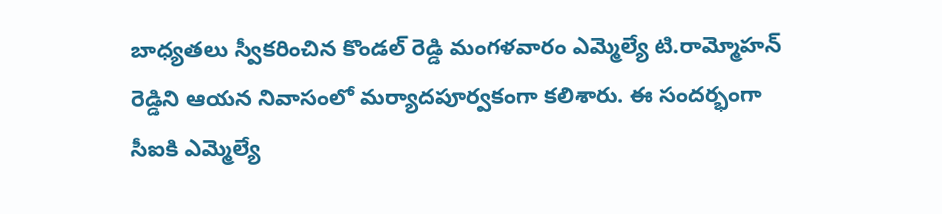బాధ్యతలు స్వీకరించిన కొండల్ రెడ్డి మంగళవారం ఎమ్మెల్యే టి.రామ్మోహన్ రెడ్డిని ఆయన నివాసంలో మర్యాదపూర్వకంగా కలిశారు. ఈ సందర్భంగా సీఐకి ఎమ్మెల్యే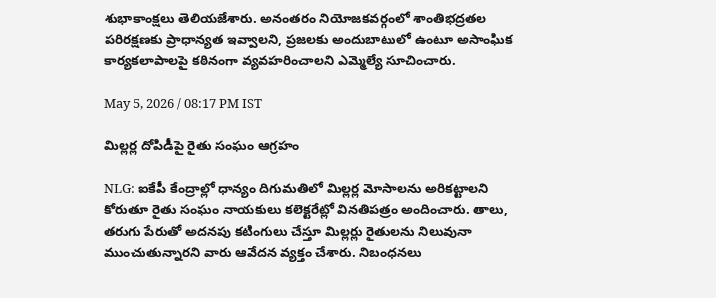శుభాకాంక్షలు తెలియజేశారు. అనంతరం నియోజకవర్గంలో శాంతిభద్రతల పరిరక్షణకు ప్రాధాన్యత ఇవ్వాలని, ప్రజలకు అందుబాటులో ఉంటూ అసాంఘిక కార్యకలాపాలపై కఠినంగా వ్యవహరించాలని ఎమ్మెల్యే సూచించారు.

May 5, 2026 / 08:17 PM IST

మిల్లర్ల దోపిడీపై రైతు సంఘం ఆగ్రహం

NLG: ఐకేపీ కేంద్రాల్లో ధాన్యం దిగుమతిలో మిల్లర్ల మోసాలను అరికట్టాలని కోరుతూ రైతు సంఘం నాయకులు కలెక్టరేట్లో వినతిపత్రం అందించారు. తాలు, తరుగు పేరుతో అదనపు కటింగులు చేస్తూ మిల్లర్లు రైతులను నిలువునా ముంచుతున్నారని వారు ఆవేదన వ్యక్తం చేశారు. నిబంధనలు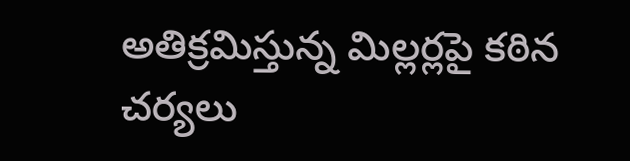అతిక్రమిస్తున్న మిల్లర్లపై కఠిన చర్యలు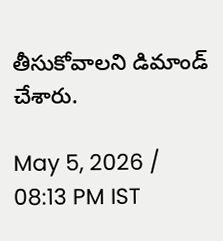తీసుకోవాలని డిమాండ్ చేశారు.

May 5, 2026 / 08:13 PM IST